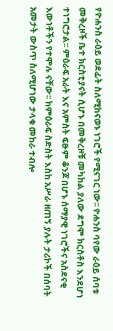የዮሐንስ ራዕይ ወደፊት ስለሚከናወኑ ነገሮች የሚናገር ነው፡፡ ዮሐንስ ባየው ራዕይ ሰባቱ መቅረዞች ቤተ ክርስቲያናት ሲሆኑ በመቅረዞቹ መካከል ያለው ደግሞ ክርስቶስ እንደሆነ ተነግሮታል፡፡ ምዕራፍ አራት እና አምስት ፍፁም ቆንጆ በሆኑ ሰማያዊ ነገሮችና አስደናቂ እውነቶችን የተሞሉ ናቸው፡፡ ከምዕራፍ ስድስት እስከ አሥራ ዘጠኝ ያሉት ታሪኮች በሰባት አመታት ውስጥ ስለሚሆነው ታላቁ መከራ ተብሎ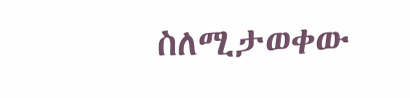ስለሚታወቀው